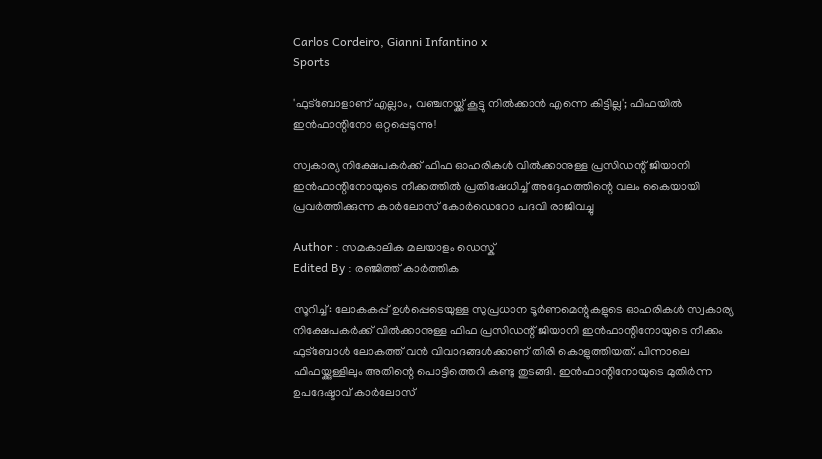Carlos Cordeiro, Gianni Infantino x
Sports

'ഫുട്ബോളാണ് എല്ലാം, വഞ്ചനയ്ക്ക് കൂട്ടു നിൽക്കാൻ എന്നെ കിട്ടില്ല'; ഫിഫയിൽ ഇൻ‌ഫാന്റിനോ ഒറ്റപ്പെടുന്നു!

സ്വകാര്യ നിക്ഷേപകർക്ക് ഫിഫ ഓഹരികൾ വിൽക്കാനുള്ള പ്രസിഡന്റ് ജിയാനി ഇൻഫാന്റിനോയുടെ നീക്കത്തിൽ പ്രതിഷേധിച്ച് അദ്ദേഹത്തിന്റെ വലം കൈയായി പ്രവർത്തിക്കുന്ന കാർലോസ് കോർഡെറോ പദവി രാജിവച്ചു

Author : സമകാലിക മലയാളം ഡെസ്ക്
Edited By : രഞ്ജിത്ത് കാർത്തിക

സൂറിച്ച്: ലോകകപ്പ് ഉൾപ്പെടെയുള്ള സുപ്രധാന ടൂർണമെന്റുകളുടെ ഓഹരികൾ സ്വകാര്യ നിക്ഷേപകർക്ക് വിൽക്കാനുള്ള ഫിഫ പ്രസിഡന്റ് ജിയാനി ഇൻഫാന്റിനോയുടെ നീക്കം ഫുട്ബോൾ ലോകത്ത് വൻ വിവാദങ്ങൾക്കാണ് തിരി കൊളുത്തിയത്. പിന്നാലെ ഫിഫയ്ക്കുള്ളിലും അതിന്റെ പൊട്ടിത്തെറി കണ്ടു തുടങ്ങി. ഇൻഫാന്റിനോയുടെ മുതിർന്ന ഉപദേഷ്ടാവ് കാർലോസ്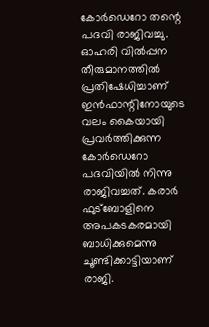കോർഡെറോ തന്റെ പദവി രാജിവച്ചു. ഓഹരി വിൽപ്പന തീരുമാനത്തിൽ പ്രതിഷേധിച്ചാണ് ഇൻഫാന്റിനോയുടെ വലം കൈയായി പ്രവർത്തിക്കുന്ന കോർഡെറോ പദവിയിൽ നിന്നു രാജിവച്ചത്. കരാർ ഫുട്ബോളിനെ അപകടകരമായി ബാധിക്കുമെന്നു ചൂണ്ടിക്കാട്ടിയാണ് രാജി.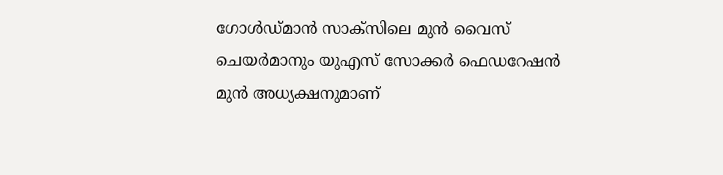ഗോൾഡ‍്മാൻ സാക്സിലെ മുൻ വൈസ് ചെയർമാനും യുഎസ് സോക്കർ ഫെഡറേഷൻ മുൻ അധ്യക്ഷനുമാണ്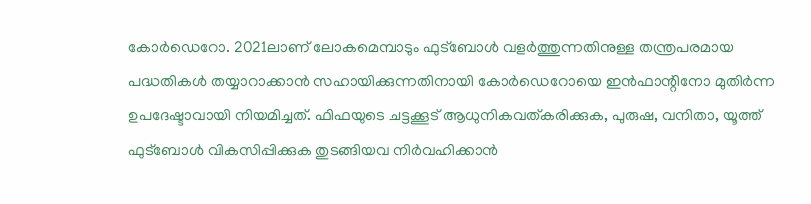കോർഡെറോ. 2021ലാണ് ലോകമെമ്പാടും ഫുട്ബോൾ വളർത്തുന്നതിനുള്ള തന്ത്രപരമായ പദ്ധതികൾ തയ്യാറാക്കാൻ സഹായിക്കുന്നതിനായി കോർഡെറോയെ ഇൻഫാന്റിനോ മുതിർന്ന ഉപദേഷ്ടാവായി നിയമിച്ചത്. ഫിഫയുടെ ചട്ടക്കൂട് ആധുനികവത്കരിക്കുക, പുരുഷ, വനിതാ, യൂത്ത് ഫുട്ബോൾ വികസിപ്പിക്കുക തുടങ്ങിയവ നിർവഹിക്കാൻ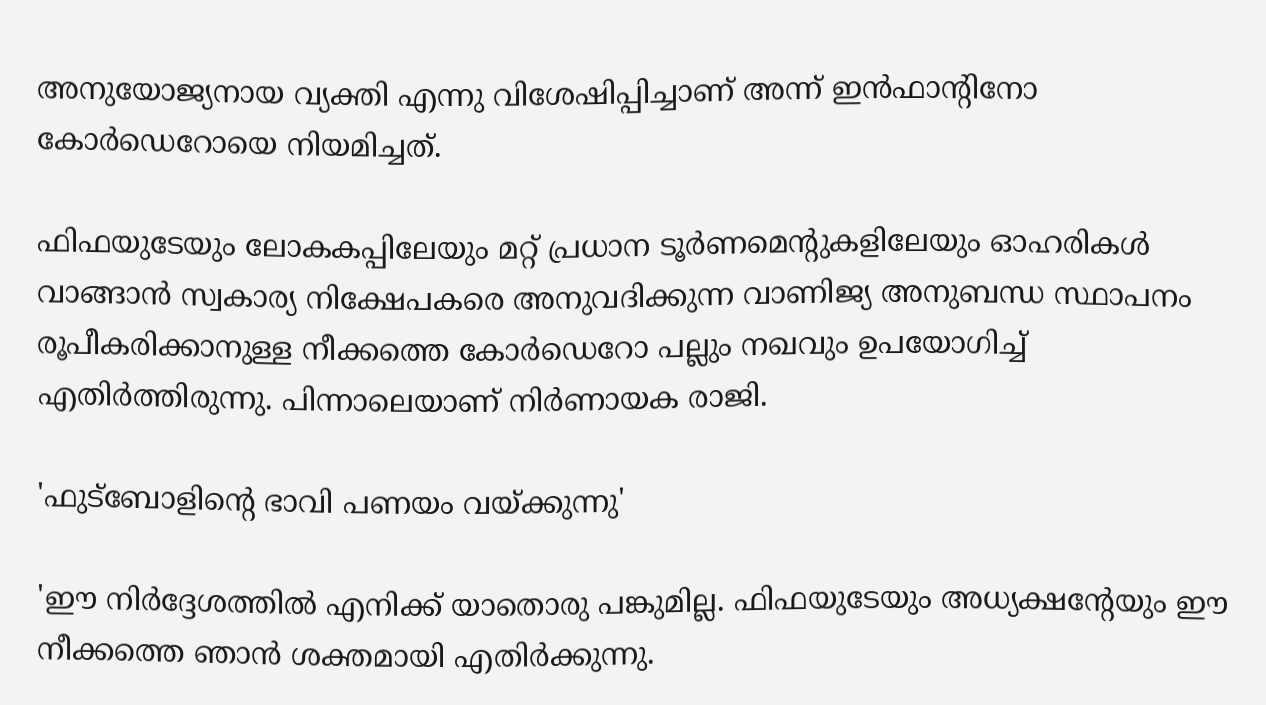അനുയോജ്യനായ വ്യക്തി എന്നു വിശേഷിപ്പിച്ചാണ് അന്ന് ഇൻഫാന്റിനോ കോർഡെറോയെ നിയമിച്ചത്.

ഫിഫയുടേയും ലോകകപ്പിലേയും മറ്റ് പ്രധാന ടൂർണമെന്റുകളിലേയും ഓഹരികൾ വാങ്ങാൻ സ്വകാര്യ നിക്ഷേപകരെ അനുവദിക്കുന്ന വാണിജ്യ അനുബന്ധ സ്ഥാപനം രൂപീകരിക്കാനുള്ള നീക്കത്തെ കോർഡെറോ പല്ലും നഖവും ഉപയോഗിച്ച് എതിർത്തിരുന്നു. പിന്നാലെയാണ് നിർണായക രാജി.

'ഫുട്ബോളിന്റെ ഭാവി പണയം വയ്ക്കുന്നു'

'ഈ നിർദ്ദേശത്തിൽ എനിക്ക് യാതൊരു പങ്കുമില്ല. ഫിഫയുടേയും അധ്യക്ഷന്റേയും ഈ നീക്കത്തെ ഞാൻ ശക്തമായി എതിർക്കുന്നു.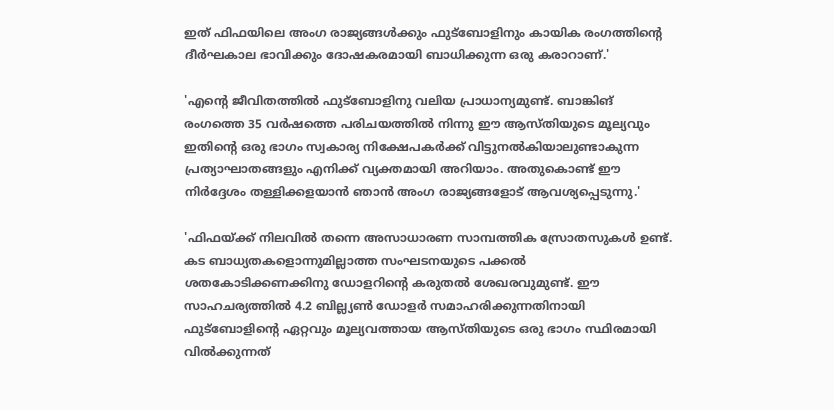ഇത് ഫിഫയിലെ അംഗ രാജ്യങ്ങൾക്കും ഫുട്ബോളിനും കായിക രംഗത്തിന്റെ ദീർഘകാല ഭാവിക്കും ദോഷകരമായി ബാധിക്കുന്ന ഒരു കരാറാണ്.'

'എന്റെ ജീവിതത്തിൽ ഫുട്ബോളിനു വലിയ പ്രാധാന്യമുണ്ട്. ബാങ്കിങ് രംഗത്തെ 35 വർഷത്തെ പരിചയത്തിൽ നിന്നു ഈ ആസ്തിയുടെ മൂല്യവും ഇതിന്റെ ഒരു ഭാഗം സ്വകാര്യ നിക്ഷേപകർക്ക് വിട്ടുനൽകിയാലുണ്ടാകുന്ന പ്രത്യാഘാതങ്ങളും എനിക്ക് വ്യക്തമായി അറിയാം. അതുകൊണ്ട് ഈ നിർദ്ദേശം തള്ളിക്കളയാൻ ഞാൻ അംഗ രാജ്യങ്ങളോട് ആവശ്യപ്പെടുന്നു.'

'ഫിഫയ്ക്ക് നിലവിൽ തന്നെ അസാധാരണ സാമ്പത്തിക സ്രോതസുകൾ ഉണ്ട്. കട ബാധ്യതകളൊന്നുമില്ലാത്ത സംഘടനയുടെ പക്കൽ ശതകോടിക്കണക്കിനു ഡോളറിന്റെ കരുതൽ ശേഖരവുമുണ്ട്. ഈ സാഹചര്യത്തിൽ 4.2 ബില്ല്യൺ ഡോളർ സമാഹരിക്കുന്നതിനായി ഫുട്ബോളിന്റെ ഏറ്റവും മൂല്യവത്തായ ആസ്തിയുടെ ഒരു ഭാഗം സ്ഥിരമായി വിൽക്കുന്നത്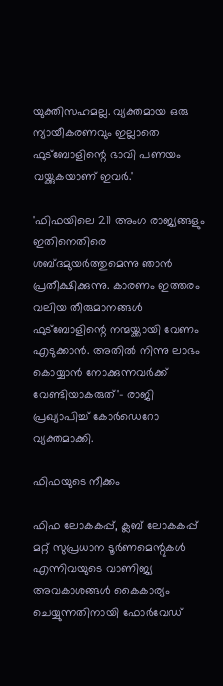യുക്തിസഹമല്ല. വ്യക്തമായ ഒരു ന്യായീകരണവും ഇല്ലാതെ ഫുട്ബോളിന്റെ ഭാവി പണയം വയ്ക്കുകയാണ് ഇവർ.'

'ഫിഫയിലെ 211 അംഗ രാജ്യങ്ങളും ഇതിനെതിരെ ശബ്ദമുയർത്തുമെന്നു ഞാൻ പ്രതീക്ഷിക്കുന്നു. കാരണം ഇത്തരം വലിയ തീരുമാനങ്ങൾ ഫുട്ബോളിന്റെ നന്മയ്ക്കായി വേണം എടുക്കാൻ. അതിൽ നിന്നു ലാഭം കൊയ്യാൻ നോക്കുന്നവർക്ക് വേണ്ടിയാകരുത്'- രാജി പ്രഖ്യാപിച്ച് കോർഡെറോ വ്യക്തമാക്കി.

ഫിഫയുടെ നീക്കം

ഫിഫ ലോകകപ്പ്, ക്ലബ് ലോകകപ്പ് മറ്റ് സുപ്രധാന ടൂർണമെന്റുകൾ എന്നിവയുടെ വാണിജ്യ അവകാശങ്ങൾ കൈകാര്യം ചെയ്യുന്നതിനായി ഫോർവേഡ്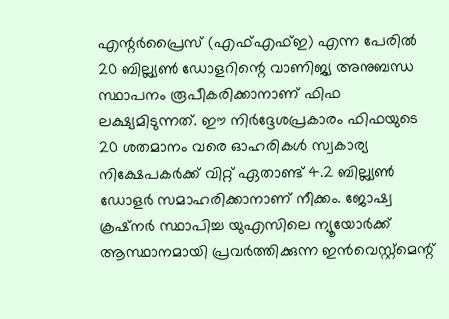എന്റർപ്രൈസ് (എഫ്എഫ്ഇ) എന്ന പേരിൽ 20 ബില്ല്യൺ ഡോളറിന്റെ വാണിജ്യ അനുബന്ധ സ്ഥാപനം രൂപീകരിക്കാനാണ് ഫിഫ ലക്ഷ്യമിടുന്നത്. ഈ നിർദ്ദേശപ്രകാരം ഫിഫയുടെ 20 ശതമാനം വരെ ഓഹരികൾ സ്വകാര്യ നിക്ഷേപകർക്ക് വിറ്റ് ഏതാണ്ട് 4.2 ബില്ല്യൺ ഡോളർ സമാഹരിക്കാനാണ് നീക്കം. ജോഷ്വ ക്രഷ്നർ സ്ഥാപിച്ച യുഎസിലെ ന്യൂയോർക്ക് ആസ്ഥാനമായി പ്രവർത്തിക്കുന്ന ഇൻവെസ്റ്റ്മെന്റ്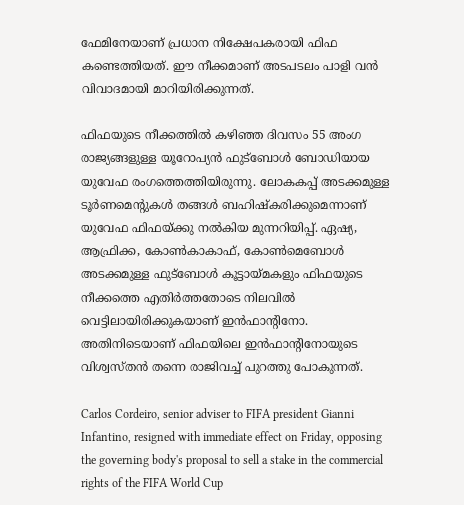ഫേമിനേയാണ് പ്രധാന നിക്ഷേപകരായി ഫിഫ കണ്ടെത്തിയത്. ഈ നീക്കമാണ് അടപടലം പാളി വൻ വിവാദമായി മാറിയിരിക്കുന്നത്.

ഫിഫയുടെ നീക്കത്തിൽ കഴിഞ്ഞ ദിവസം 55 അംഗ രാജ്യങ്ങളുള്ള യൂറോപ്യൻ ഫുട്ബോൾ ബോഡിയായ യുവേഫ രംഗത്തെത്തിയിരുന്നു. ലോകകപ്പ് അടക്കമുള്ള ടൂർണമെന്റുകൾ തങ്ങൾ ബഹിഷ്കരിക്കുമെന്നാണ് യുവേഫ ഫിഫയ്ക്കു നൽകിയ മുന്നറിയിപ്പ്. ഏഷ്യ, ആഫ്രിക്ക, കോൺകാകാഫ്, കോൺമെബോൾ അടക്കമുള്ള ഫുട്ബോൾ കൂട്ടായ്മകളും ഫിഫയുടെ നീക്കത്തെ എതിർത്തതോടെ നിലവിൽ വെട്ടിലായിരിക്കുകയാണ് ഇൻഫാന്റിനോ. അതിനിടെയാണ് ഫിഫയിലെ ഇൻഫാന്റിനോയുടെ വിശ്വസ്തൻ തന്നെ രാജിവച്ച് പുറത്തു പോകുന്നത്.

Carlos Cordeiro, senior adviser to FIFA president Gianni Infantino, resigned with immediate effect on Friday, opposing the governing body's proposal to sell a stake in the commercial rights of the FIFA World Cup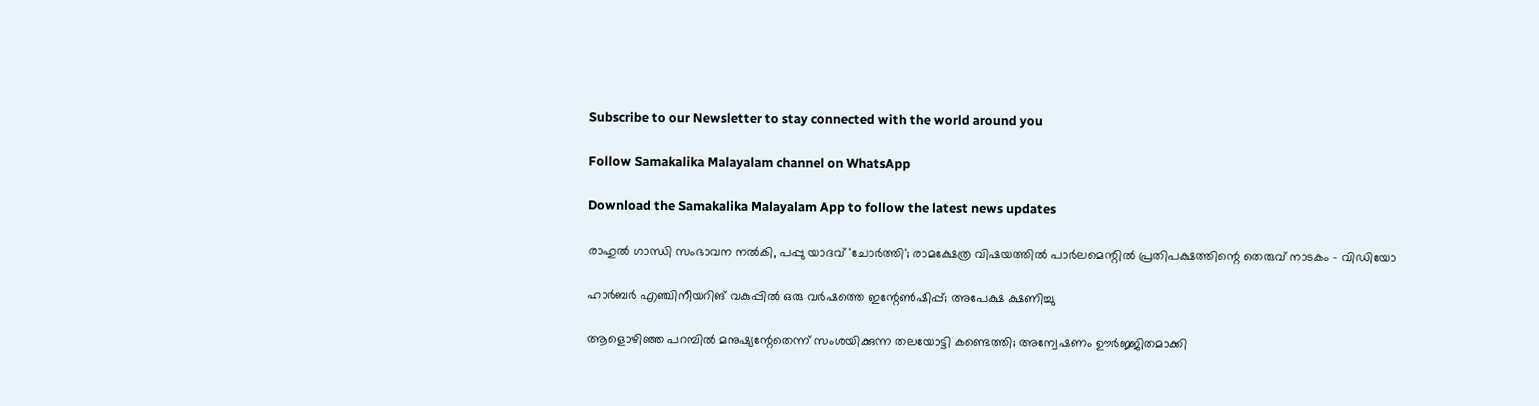Subscribe to our Newsletter to stay connected with the world around you

Follow Samakalika Malayalam channel on WhatsApp

Download the Samakalika Malayalam App to follow the latest news updates

രാഹുൽ ഗാന്ധി സംഭാവന നൽകി, പപ്പു യാദവ് 'ചോർത്തി'; രാമക്ഷേത്ര വിഷയത്തിൽ പാർലമെന്റിൽ പ്രതിപക്ഷത്തിന്റെ തെരുവ് നാടകം - വിഡിയോ

ഹാർബർ എഞ്ചിനീയറിങ് വകുപ്പിൽ ഒരു വർഷത്തെ ഇന്റേൺഷിപ്പ്; അപേക്ഷ ക്ഷണിച്ചു

ആളൊഴിഞ്ഞ പറമ്പിൽ മനുഷ്യന്റേതെന്ന് സംശയിക്കുന്ന തലയോട്ടി കണ്ടെത്തി; അന്വേഷണം ഊർജ്ജിതമാക്കി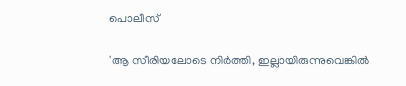പൊലീസ്

'ആ സീരിയലോടെ നിര്‍ത്തി, ഇല്ലായിരുന്നുവെങ്കില്‍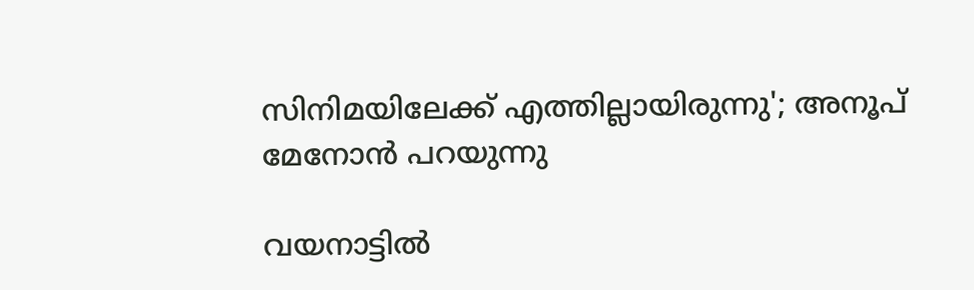സിനിമയിലേക്ക് എത്തില്ലായിരുന്നു'; അനൂപ് മേനോന്‍ പറയുന്നു

വയനാട്ടില്‍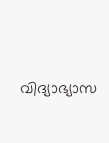വിദ്യാഭ്യാസ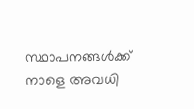സ്ഥാപനങ്ങള്‍ക്ക് നാളെ അവധി